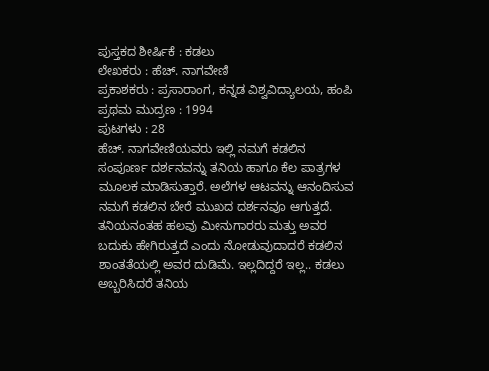ಪುಸ್ತಕದ ಶೀರ್ಷಿಕೆ : ಕಡಲು
ಲೇಖಕರು : ಹೆಚ್. ನಾಗವೇಣಿ
ಪ್ರಕಾಶಕರು : ಪ್ರಸಾರಾಂಗ, ಕನ್ನಡ ವಿಶ್ವವಿದ್ಯಾಲಯ, ಹಂಪಿ
ಪ್ರಥಮ ಮುದ್ರಣ : 1994
ಪುಟಗಳು : 28
ಹೆಚ್. ನಾಗವೇಣಿಯವರು ಇಲ್ಲಿ ನಮಗೆ ಕಡಲಿನ ಸಂಪೂರ್ಣ ದರ್ಶನವನ್ನು ತನಿಯ ಹಾಗೂ ಕೆಲ ಪಾತ್ರಗಳ ಮೂಲಕ ಮಾಡಿಸುತ್ತಾರೆ. ಅಲೆಗಳ ಆಟವನ್ನು ಆನಂದಿಸುವ ನಮಗೆ ಕಡಲಿನ ಬೇರೆ ಮುಖದ ದರ್ಶನವೂ ಆಗುತ್ತದೆ.
ತನಿಯನಂತಹ ಹಲವು ಮೀನುಗಾರರು ಮತ್ತು ಅವರ ಬದುಕು ಹೇಗಿರುತ್ತದೆ ಎಂದು ನೋಡುವುದಾದರೆ ಕಡಲಿನ ಶಾಂತತೆಯಲ್ಲಿ ಅವರ ದುಡಿಮೆ. ಇಲ್ಲದಿದ್ದರೆ ಇಲ್ಲ.. ಕಡಲು ಅಬ್ಬರಿಸಿದರೆ ತನಿಯ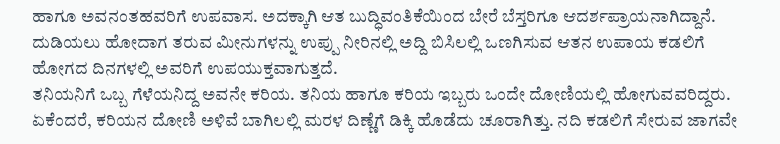ಹಾಗೂ ಅವನಂತಹವರಿಗೆ ಉಪವಾಸ. ಅದಕ್ಕಾಗಿ ಆತ ಬುದ್ಧಿವಂತಿಕೆಯಿಂದ ಬೇರೆ ಬೆಸ್ತರಿಗೂ ಆದರ್ಶಪ್ರಾಯನಾಗಿದ್ದಾನೆ. ದುಡಿಯಲು ಹೋದಾಗ ತರುವ ಮೀನುಗಳನ್ನು ಉಪ್ಪು ನೀರಿನಲ್ಲಿ ಅದ್ದಿ ಬಿಸಿಲಲ್ಲಿ ಒಣಗಿಸುವ ಆತನ ಉಪಾಯ ಕಡಲಿಗೆ ಹೋಗದ ದಿನಗಳಲ್ಲಿ ಅವರಿಗೆ ಉಪಯುಕ್ತವಾಗುತ್ತದೆ.
ತನಿಯನಿಗೆ ಒಬ್ಬ ಗೆಳೆಯನಿದ್ದ ಅವನೇ ಕರಿಯ. ತನಿಯ ಹಾಗೂ ಕರಿಯ ಇಬ್ಬರು ಒಂದೇ ದೋಣಿಯಲ್ಲಿ ಹೋಗುವವರಿದ್ದರು. ಏಕೆಂದರೆ, ಕರಿಯನ ದೋಣಿ ಅಳಿವೆ ಬಾಗಿಲಲ್ಲಿ ಮರಳ ದಿಣ್ಣೆಗೆ ಡಿಕ್ಕಿ ಹೊಡೆದು ಚೂರಾಗಿತ್ತು. ನದಿ ಕಡಲಿಗೆ ಸೇರುವ ಜಾಗವೇ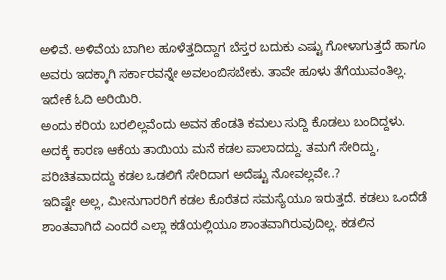ಅಳಿವೆ. ಅಳಿವೆಯ ಬಾಗಿಲ ಹೂಳೆತ್ತದಿದ್ದಾಗ ಬೆಸ್ತರ ಬದುಕು ಎಷ್ಟು ಗೋಳಾಗುತ್ತದೆ ಹಾಗೂ ಅವರು ಇದಕ್ಕಾಗಿ ಸರ್ಕಾರವನ್ನೇ ಅವಲಂಬಿಸಬೇಕು. ತಾವೇ ಹೂಳು ತೆಗೆಯುವಂತಿಲ್ಲ. ಇದೇಕೆ ಓದಿ ಅರಿಯಿರಿ.
ಅಂದು ಕರಿಯ ಬರಲಿಲ್ಲವೆಂದು ಅವನ ಹೆಂಡತಿ ಕಮಲು ಸುದ್ದಿ ಕೊಡಲು ಬಂದಿದ್ದಳು. ಅದಕ್ಕೆ ಕಾರಣ ಆಕೆಯ ತಾಯಿಯ ಮನೆ ಕಡಲ ಪಾಲಾದದ್ದು. ತಮಗೆ ಸೇರಿದ್ದು, ಪರಿಚಿತವಾದದ್ದು ಕಡಲ ಒಡಲಿಗೆ ಸೇರಿದಾಗ ಅದೆಷ್ಟು ನೋವಲ್ಲವೇ..?
ಇದಿಷ್ಟೇ ಅಲ್ಲ, ಮೀನುಗಾರರಿಗೆ ಕಡಲ ಕೊರೆತದ ಸಮಸ್ಯೆಯೂ ಇರುತ್ತದೆ. ಕಡಲು ಒಂದೆಡೆ ಶಾಂತವಾಗಿದೆ ಎಂದರೆ ಎಲ್ಲಾ ಕಡೆಯಲ್ಲಿಯೂ ಶಾಂತವಾಗಿರುವುದಿಲ್ಲ. ಕಡಲಿನ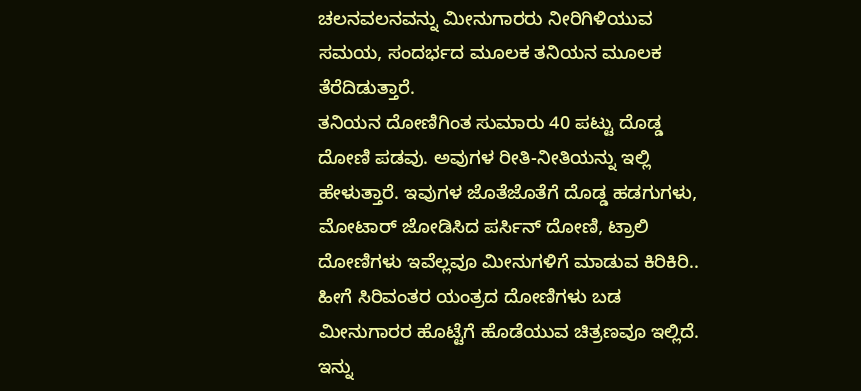ಚಲನವಲನವನ್ನು ಮೀನುಗಾರರು ನೀರಿಗಿಳಿಯುವ ಸಮಯ, ಸಂದರ್ಭದ ಮೂಲಕ ತನಿಯನ ಮೂಲಕ ತೆರೆದಿಡುತ್ತಾರೆ.
ತನಿಯನ ದೋಣಿಗಿಂತ ಸುಮಾರು 40 ಪಟ್ಟು ದೊಡ್ಡ ದೋಣಿ ಪಡವು. ಅವುಗಳ ರೀತಿ-ನೀತಿಯನ್ನು ಇಲ್ಲಿ ಹೇಳುತ್ತಾರೆ. ಇವುಗಳ ಜೊತೆಜೊತೆಗೆ ದೊಡ್ಡ ಹಡಗುಗಳು, ಮೋಟಾರ್ ಜೋಡಿಸಿದ ಪರ್ಸಿನ್ ದೋಣಿ, ಟ್ರಾಲಿ ದೋಣಿಗಳು ಇವೆಲ್ಲವೂ ಮೀನುಗಳಿಗೆ ಮಾಡುವ ಕಿರಿಕಿರಿ.. ಹೀಗೆ ಸಿರಿವಂತರ ಯಂತ್ರದ ದೋಣಿಗಳು ಬಡ ಮೀನುಗಾರರ ಹೊಟ್ಟೆಗೆ ಹೊಡೆಯುವ ಚಿತ್ರಣವೂ ಇಲ್ಲಿದೆ.
ಇನ್ನು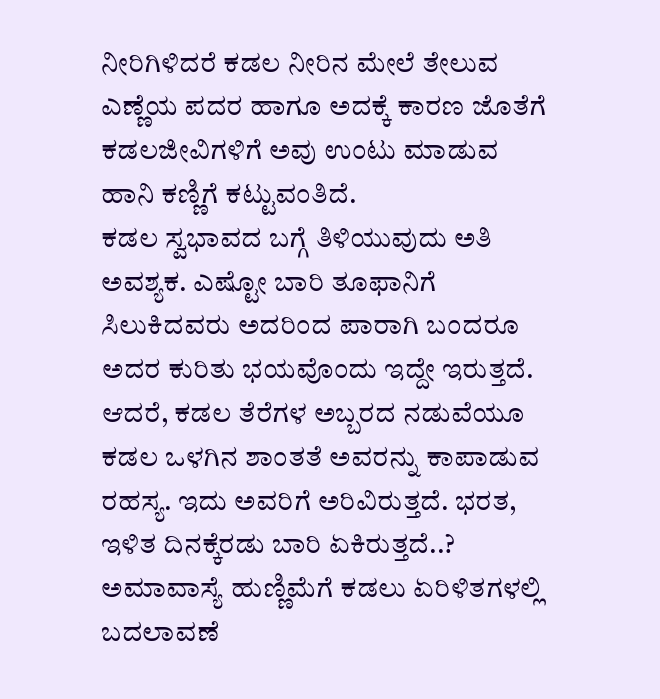ನೀರಿಗಿಳಿದರೆ ಕಡಲ ನೀರಿನ ಮೇಲೆ ತೇಲುವ ಎಣ್ಣೆಯ ಪದರ ಹಾಗೂ ಅದಕ್ಕೆ ಕಾರಣ ಜೊತೆಗೆ ಕಡಲಜೀವಿಗಳಿಗೆ ಅವು ಉಂಟು ಮಾಡುವ ಹಾನಿ ಕಣ್ಣಿಗೆ ಕಟ್ಟುವಂತಿದೆ.
ಕಡಲ ಸ್ವಭಾವದ ಬಗ್ಗೆ ತಿಳಿಯುವುದು ಅತಿ ಅವಶ್ಯಕ. ಎಷ್ಟೋ ಬಾರಿ ತೂಫಾನಿಗೆ ಸಿಲುಕಿದವರು ಅದರಿಂದ ಪಾರಾಗಿ ಬಂದರೂ ಅದರ ಕುರಿತು ಭಯವೊಂದು ಇದ್ದೇ ಇರುತ್ತದೆ. ಆದರೆ, ಕಡಲ ತೆರೆಗಳ ಅಬ್ಬರದ ನಡುವೆಯೂ ಕಡಲ ಒಳಗಿನ ಶಾಂತತೆ ಅವರನ್ನು ಕಾಪಾಡುವ ರಹಸ್ಯ. ಇದು ಅವರಿಗೆ ಅರಿವಿರುತ್ತದೆ. ಭರತ, ಇಳಿತ ದಿನಕ್ಕೆರಡು ಬಾರಿ ಏಕಿರುತ್ತದೆ..? ಅಮಾವಾಸ್ಯೆ ಹುಣ್ಣಿಮೆಗೆ ಕಡಲು ಏರಿಳಿತಗಳಲ್ಲಿ ಬದಲಾವಣೆ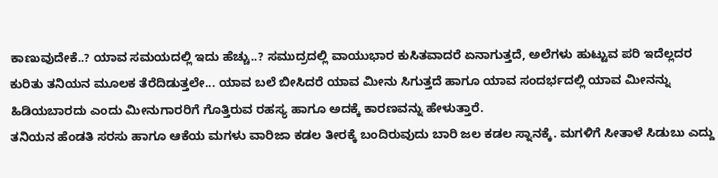ಕಾಣುವುದೇಕೆ..? ಯಾವ ಸಮಯದಲ್ಲಿ ಇದು ಹೆಚ್ಚು..? ಸಮುದ್ರದಲ್ಲಿ ವಾಯುಭಾರ ಕುಸಿತವಾದರೆ ಏನಾಗುತ್ತದೆ, ಅಲೆಗಳು ಹುಟ್ಟುವ ಪರಿ ಇದೆಲ್ಲದರ ಕುರಿತು ತನಿಯನ ಮೂಲಕ ತೆರೆದಿಡುತ್ತಲೇ... ಯಾವ ಬಲೆ ಬೀಸಿದರೆ ಯಾವ ಮೀನು ಸಿಗುತ್ತದೆ ಹಾಗೂ ಯಾವ ಸಂದರ್ಭದಲ್ಲಿ ಯಾವ ಮೀನನ್ನು ಹಿಡಿಯಬಾರದು ಎಂದು ಮೀನುಗಾರರಿಗೆ ಗೊತ್ತಿರುವ ರಹಸ್ಯ ಹಾಗೂ ಅದಕ್ಕೆ ಕಾರಣವನ್ನು ಹೇಳುತ್ತಾರೆ.
ತನಿಯನ ಹೆಂಡತಿ ಸರಸು ಹಾಗೂ ಆಕೆಯ ಮಗಳು ವಾರಿಜಾ ಕಡಲ ತೀರಕ್ಕೆ ಬಂದಿರುವುದು ಬಾರಿ ಜಲ ಕಡಲ ಸ್ನಾನಕ್ಕೆ. ಮಗಳಿಗೆ ಸೀತಾಳೆ ಸಿಡುಬು ಎದ್ದು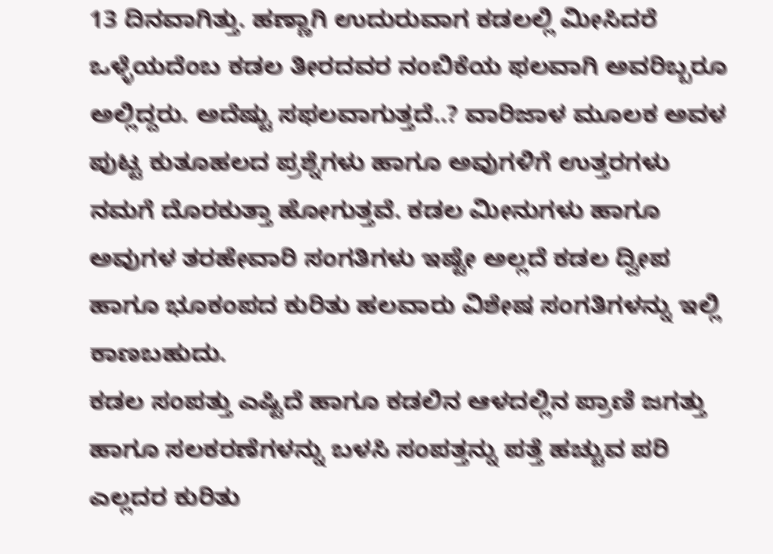13 ದಿನವಾಗಿತ್ತು. ಹಣ್ಣಾಗಿ ಉದುರುವಾಗ ಕಡಲಲ್ಲಿ ಮೀಸಿದರೆ ಒಳ್ಳೆಯದೆಂಬ ಕಡಲ ತೀರದವರ ನಂಬಿಕೆಯ ಫಲವಾಗಿ ಅವರಿಬ್ಬರೂ ಅಲ್ಲಿದ್ದರು. ಅದೆಷ್ಟು ಸಫಲವಾಗುತ್ತದೆ..? ವಾರಿಜಾಳ ಮೂಲಕ ಅವಳ ಪುಟ್ಟ ಕುತೂಹಲದ ಪ್ರಶ್ನೆಗಳು ಹಾಗೂ ಅವುಗಳಿಗೆ ಉತ್ತರಗಳು ನಮಗೆ ದೊರಕುತ್ತಾ ಹೋಗುತ್ತವೆ. ಕಡಲ ಮೀನುಗಳು ಹಾಗೂ ಅವುಗಳ ತರಹೇವಾರಿ ಸಂಗತಿಗಳು ಇಷ್ಟೇ ಅಲ್ಲದೆ ಕಡಲ ದ್ವೀಪ ಹಾಗೂ ಭೂಕಂಪದ ಕುರಿತು ಹಲವಾರು ವಿಶೇಷ ಸಂಗತಿಗಳನ್ನು ಇಲ್ಲಿ ಕಾಣಬಹುದು.
ಕಡಲ ಸಂಪತ್ತು ಎಷ್ಟಿದೆ ಹಾಗೂ ಕಡಲಿನ ಆಳದಲ್ಲಿನ ಪ್ರಾಣಿ ಜಗತ್ತು ಹಾಗೂ ಸಲಕರಣೆಗಳನ್ನು ಬಳಸಿ ಸಂಪತ್ತನ್ನು ಪತ್ತೆ ಹಚ್ಚುವ ಪರಿ ಎಲ್ಲದರ ಕುರಿತು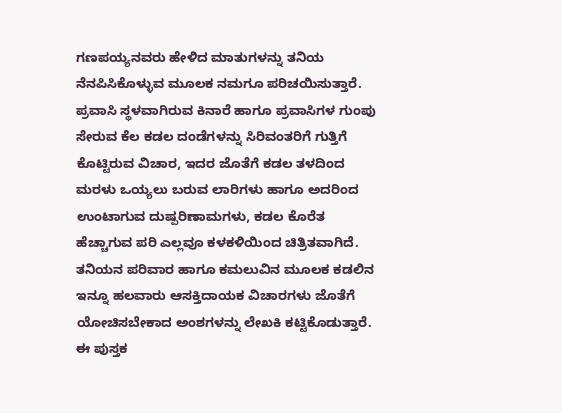ಗಣಪಯ್ಯನವರು ಹೇಳಿದ ಮಾತುಗಳನ್ನು ತನಿಯ ನೆನಪಿಸಿಕೊಳ್ಳುವ ಮೂಲಕ ನಮಗೂ ಪರಿಚಯಿಸುತ್ತಾರೆ.
ಪ್ರವಾಸಿ ಸ್ಥಳವಾಗಿರುವ ಕಿನಾರೆ ಹಾಗೂ ಪ್ರವಾಸಿಗಳ ಗುಂಪು ಸೇರುವ ಕೆಲ ಕಡಲ ದಂಡೆಗಳನ್ನು ಸಿರಿವಂತರಿಗೆ ಗುತ್ತಿಗೆ ಕೊಟ್ಟಿರುವ ವಿಚಾರ, ಇದರ ಜೊತೆಗೆ ಕಡಲ ತಳದಿಂದ ಮರಳು ಒಯ್ಯಲು ಬರುವ ಲಾರಿಗಳು ಹಾಗೂ ಅದರಿಂದ ಉಂಟಾಗುವ ದುಷ್ಪರಿಣಾಮಗಳು, ಕಡಲ ಕೊರೆತ ಹೆಚ್ಚಾಗುವ ಪರಿ ಎಲ್ಲವೂ ಕಳಕಳಿಯಿಂದ ಚಿತ್ರಿತವಾಗಿದೆ.
ತನಿಯನ ಪರಿವಾರ ಹಾಗೂ ಕಮಲುವಿನ ಮೂಲಕ ಕಡಲಿನ ಇನ್ನೂ ಹಲವಾರು ಆಸಕ್ತಿದಾಯಕ ವಿಚಾರಗಳು ಜೊತೆಗೆ ಯೋಚಿಸಬೇಕಾದ ಅಂಶಗಳನ್ನು ಲೇಖಕಿ ಕಟ್ಟಿಕೊಡುತ್ತಾರೆ. ಈ ಪುಸ್ತಕ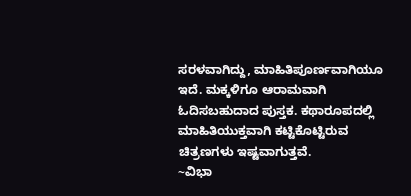ಸರಳವಾಗಿದ್ದು, ಮಾಹಿತಿಪೂರ್ಣವಾಗಿಯೂ ಇದೆ. ಮಕ್ಕಳಿಗೂ ಆರಾಮವಾಗಿ ಓದಿಸಬಹುದಾದ ಪುಸ್ತಕ. ಕಥಾರೂಪದಲ್ಲಿ ಮಾಹಿತಿಯುಕ್ತವಾಗಿ ಕಟ್ಟಿಕೊಟ್ಟಿರುವ ಚಿತ್ರಣಗಳು ಇಷ್ಟವಾಗುತ್ತವೆ.
~ವಿಭಾ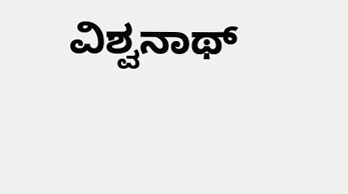ವಿಶ್ವನಾಥ್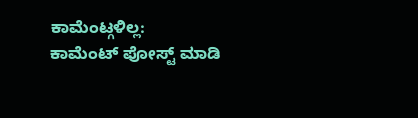ಕಾಮೆಂಟ್ಗಳಿಲ್ಲ:
ಕಾಮೆಂಟ್ ಪೋಸ್ಟ್ ಮಾಡಿ